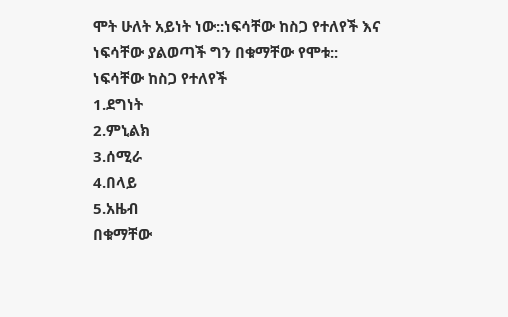ሞት ሁለት አይነት ነው::ነፍሳቸው ከስጋ የተለየች እና ነፍሳቸው ያልወጣች ግን በቁማቸው የሞቱ::
ነፍሳቸው ከስጋ የተለየች
1.ደግነት
2.ምኒልክ
3.ሰሚራ
4.በላይ
5.አዜብ
በቁማቸው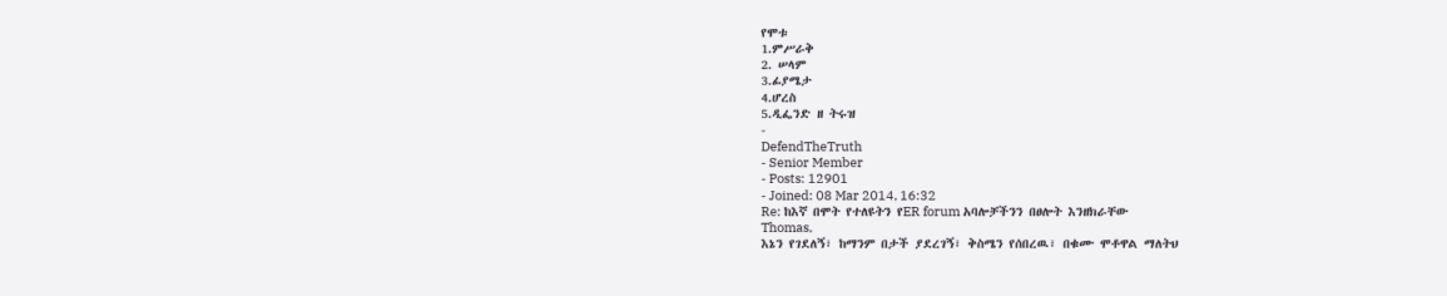የሞቱ
1.ምሥራቅ
2. ሠላም
3.ፊያሜታ
4.ሆረስ
5.ዲፌንድ ዘ ትሩዝ
-
DefendTheTruth
- Senior Member
- Posts: 12901
- Joined: 08 Mar 2014, 16:32
Re: ከእኛ በሞት የተለዩትን የER forum አባሎቻችንን በፀሎት እንዘክራቸው
Thomas,
እኔን የገደለኝ፣ ከማንም በታች ያደረገኝ፣ ቅስሜን የሰበረዉ፣ በቁሙ ሞቶዋል ማለትህ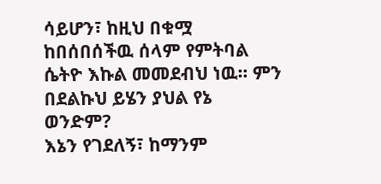ሳይሆን፣ ከዚህ በቁሟ ከበሰበሰችዉ ሰላም የምትባል ሴትዮ እኩል መመደብህ ነዉ። ምን በደልኩህ ይሄን ያህል የኔ ወንድም?
እኔን የገደለኝ፣ ከማንም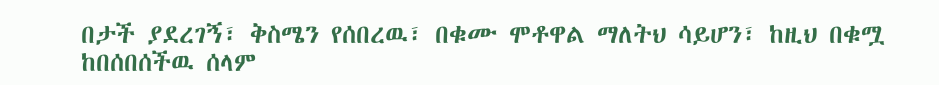በታች ያደረገኝ፣ ቅስሜን የሰበረዉ፣ በቁሙ ሞቶዋል ማለትህ ሳይሆን፣ ከዚህ በቁሟ ከበሰበሰችዉ ሰላም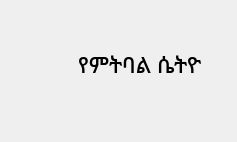የምትባል ሴትዮ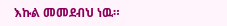እኩል መመደብህ ነዉ።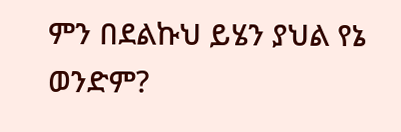ምን በደልኩህ ይሄን ያህል የኔ ወንድም?